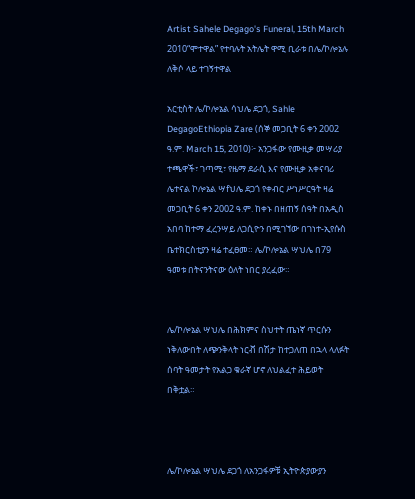Artist Sahele Degago's Funeral, 15th March 2010“ሞተዋል” የተባሉት አትሌት ዋሚ ቢራቱ በሌ/ኮሎኔሉ ለቅሶ ላይ ተገኝተዋል

አርቲስት ሌ/ኮሎኔል ሳህሌ ደጋጎ, Sahle DegagoEthiopia Zare (ሰኞ መጋቢት 6 ቀን 2002 ዓ.ም. March 15, 2010)፦ አንጋፋው የሙዚቃ መሣሪያ ተጫዋች፣ ገጣሚ፣ የዜማ ደራሲ እና የሙዚቃ አቀናባሪ ሌተናል ኮሎኔል ሣfህሌ ደጋጎ የቀብር ሥነሥርዓት ዛሬ መጋቢት 6 ቀን 2002 ዓ.ም. ከቀኑ በዘጠኝ ሰዓት በአዲስ አበባ ከተማ ፈረንሣይ ለጋሲዮን በሚገኘው በገነተ-ኢየሱስ ቤተክርስቲያን ዛሬ ተፈፀመ። ሌ/ኮሎኔል ሣህሌ በ79 ዓመቱ በትናንትናው ዕለት ነበር ያረፈው።


ሌ/ኮሎኔል ሣህሌ በሕክምና ስህተት ጤነኛ ጥርሱን ነቅለውበት ለጭንቅላት ነርቭ በሽታ ከተጋለጠ በኋላ ላለፉት ሰባት ዓመታት የአልጋ ቁራኛ ሆኖ ለህልፈተ ሕይወት በቅቷል።



ሌ/ኮሎኔል ሣህሌ ደጋጎ ለአንጋፋዎቹ ኢትዮጵያውያን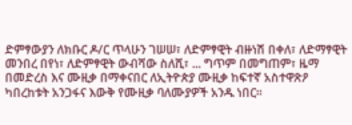ድምፃውያን ለክቡር ዶ/ር ጥላሁን ገሠሠ፣ ለድምፃዊት ብዙነሽ በቀለ፣ ለድማፃዊት መንበረ በየነ፣ ለድምፃዊት ውብሻው ስለሺ፣ ... ግጥም በመግጠም፣ ዜማ በመድረስ እና ሙዚቃ በማቀናበር ለኢትዮጵያ ሙዚቃ ከፍተኛ አስተዋጽዖ ካበረከቱት አንጋፋና እውቅ የሙዚቃ ባለሙያዎች አንዱ ነበር።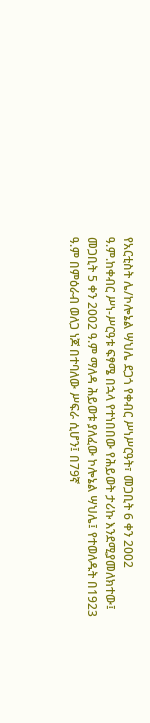የአርቲስት ሌ/ኮሎኔል ሣህሌ ደጋጎ የቀብር ሥነሥርዓት፣ መጋቢት 6 ቀን 2002 ዓ.ም.ከቀብር ሥነ-ሥርዓቱ ፍፃሜ በኋላ የተነበበው የሕይወት ታሪኩ እንደሚያመለክተው፤ መጋቢት 5 ቀን 2002 ዓ.ም ማለዳ ሕይወቱ ያለፈው ኮሎኔል ሣህሌ፤ የተወለዱት በ1923 ዓ.ም በምዕራብ ወለጋ ነጆ በተባለው ሥፍራ ሲሆን፤ በ79ኛ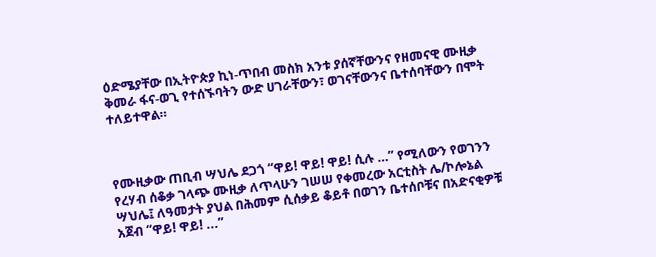ዕድሜያቸው በኢትዮጵያ ኪነ-ጥበብ መስክ አንቱ ያሰኛቸውንና የዘመናዊ ሙዚቃ ቅመራ ፋና-ወጊ የተሰኙባትን ውድ ሀገራቸውን፣ ወገናቸውንና ቤተሰባቸውን በሞት ተለይተዋል።



የሙዚቃው ጠቢብ ሣህሌ ደጋጎ “ዋይ! ዋይ! ዋይ! ሲሉ …” የሚለውን የወገንን የረሃብ ሰቆቃ ገላጭ ሙዚቃ ለጥላሁን ገሠሠ የቀመረው አርቲስት ሌ/ኮሎኔል ሣህሌ፤ ለዓመታት ያህል በሕመም ሲሰቃይ ቆይቶ በወገን ቤተሰቦቹና በአድናቂዎቹ አጀብ “ዋይ! ዋይ! ...”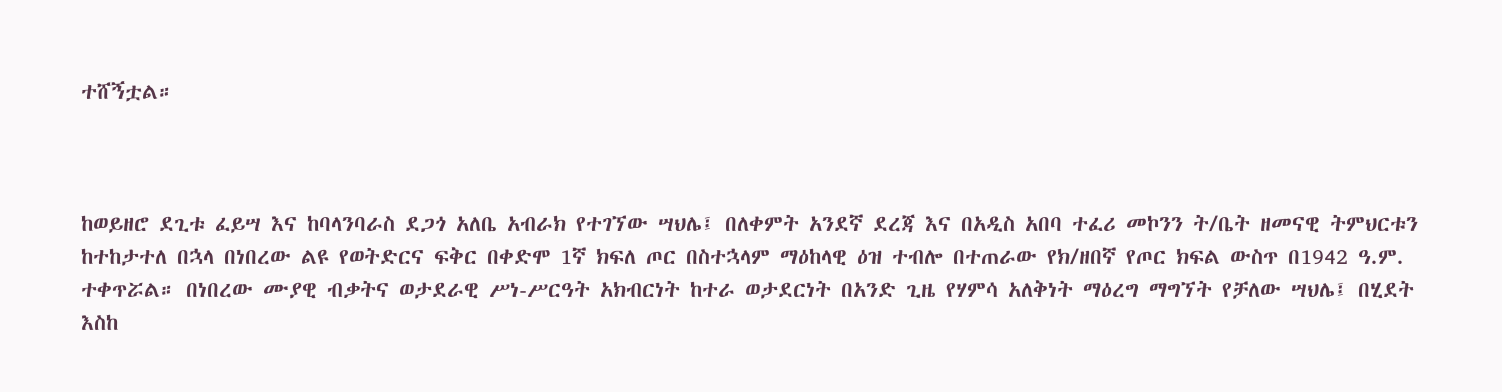ተሸኝቷል።



ከወይዘሮ ደጊቱ ፈይሣ እና ከባላንባራስ ደጋጎ አለቤ አብራክ የተገኘው ሣህሌ፤ በለቀምት አንደኛ ደረጃ እና በአዲስ አበባ ተፈሪ መኮንን ት/ቤት ዘመናዊ ትምህርቱን ከተከታተለ በኋላ በነበረው ልዩ የወትድርና ፍቅር በቀድሞ 1ኛ ክፍለ ጦር በስተኋላም ማዕከላዊ ዕዝ ተብሎ በተጠራው የክ/ዘበኛ የጦር ክፍል ውስጥ በ1942 ዓ.ም. ተቀጥሯል። በነበረው ሙያዊ ብቃትና ወታደራዊ ሥነ-ሥርዓት አክብርነት ከተራ ወታደርነት በአንድ ጊዜ የሃምሳ አለቅነት ማዕረግ ማግኘት የቻለው ሣህሌ፤ በሂደት እስከ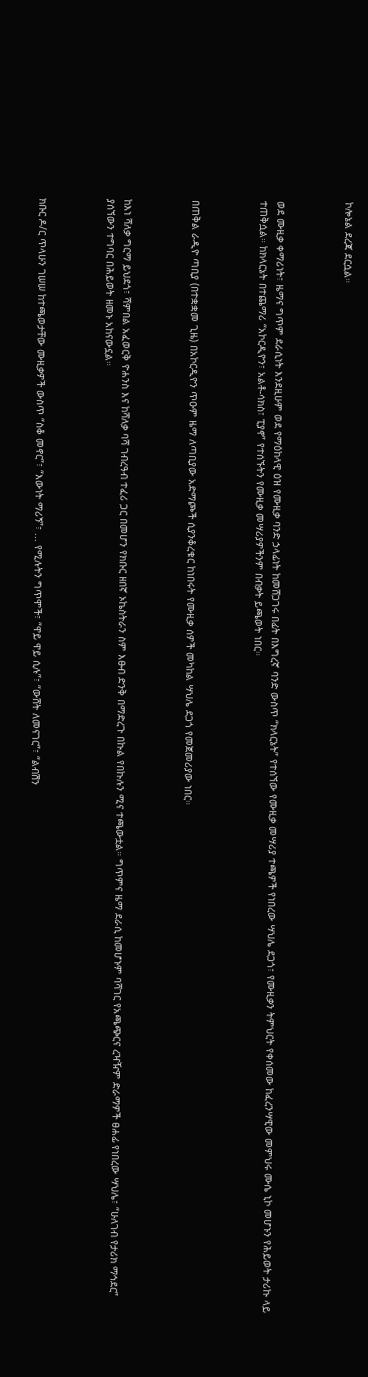ኮሎኔል ደረጃ ደርሷል።



ወደ ሙዚቃ ቀማሪነት፣ ዜማና ግጥም ደራሲነት እንደዚሁም ወደ የማዕከላዊ ዕዝ የሙዚቃ ባንድ ኃላፊነት ከመሸጋገሩ በፊት በእግረኛ ባንድ ውስጥ “ክላርኔት” የተሰኘው የሙዚቃ መሣሪያ ተጫዎች የነበረው ሣህሌ ደጋጎ፣ የሙዚቃን ትምህርት የቀሰመው ከፈረንሣዊው መምህሩ ሙሴ ኒኮ መሆኑን የሕይወት ታሪኩ ላይ ተጠቅሷል። ከክላርኔት በተጨማሪ “አኮርዲዮን፣ አልቶ-ሳክስ፣ ፒያኖ” የተሰኙትን የሙዚቃ መሣሪያዎችንም በብቃት ይጫወት ነበር።



በጠቅል ራዲዮ ጣቢያ (በተቋቋመ ጊዜ) በአኮርዲዮን ጥዑም ዜማ ለጣቢያው አድማጮች ሲያንቆረቁር ከነበሩት የሙዚቃ ሰዎች መካከል ሣህሌ ደጋጎ የመጀመሪያው ነበር።



ከእነ ሻለቃ ግርማ ይህደጎ፣ ሻምበል አፈወርቅ ዮሐንስ እና ከሻለቃ ባሻ ገብረዓብ ተፈሪ ጋር በመሆን የክቡር ዘበኛ ኦኬስትራን ስም እፁብ ድንቅ በማድረጉ በኩል የበኩሉን ሚና ተጫውቷል። ግጥምና ዜማ ደራሲ ከመሆኑም ባሻገር የአጫጭርና ረዣዥም ድራማዎች ፀሐፊ የነበረው ሣህሌ፣ “ሁለገብ የታሪክ ማኅደር” ያሰኘውን ተግባር በሕይወት ዘመኑ አከናውኗል።



ክቡር ዶ/ር ጥላሁን ገሠሠ ከተጫወታቸው ሙዚቃዎች ውስጥ “ስቆ መኖር”፣ “እውነት ማሪኝ”፣ ... የሚሉትን ግጥሞች፣ “ዋይ ዋይ ሲሉ”፣ “ውሸት ለመናገር”፣ “ልብሽን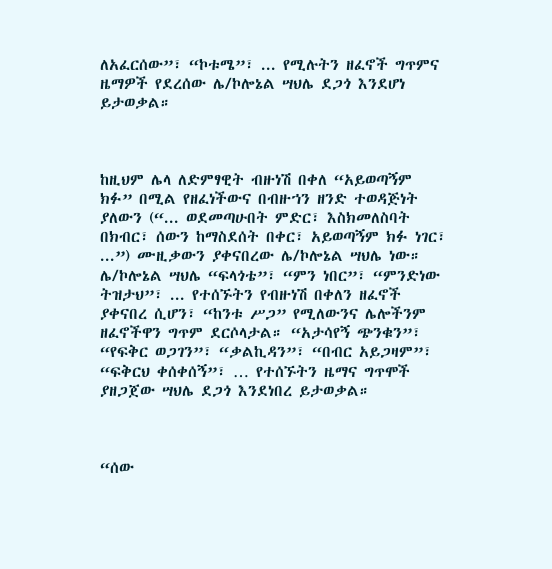ለአፈርሰው”፣ “ኮቱሜ”፣ ... የሚሉትን ዘፈኖች ግጥምና ዜማዎች የደረሰው ሌ/ኮሎኔል ሣህሌ ደጋጎ እንደሆነ ይታወቃል።



ከዚህም ሌላ ለድምፃዊት ብዙነሽ በቀለ “አይወጣኝም ክፉ” በሚል የዘፈነችውና በብዙኀን ዘንድ ተወዳጅነት ያለውን (“... ወደመጣሁበት ምድር፣ እስክመለስባት በክብር፣ ሰውን ከማስደሰት በቀር፣ አይወጣኝም ክፉ ነገር፣ ...”) ሙዚቃውን ያቀናበረው ሌ/ኮሎኔል ሣህሌ ነው። ሌ/ኮሎኔል ሣህሌ “ፍላጎቴ”፣ “ምን ነበር”፣ “ምንድነው ትዝታህ”፣ ... የተሰኙትን የብዙነሽ በቀለን ዘፈኖች ያቀናበረ ሲሆን፣ “ከንቱ ሥጋ” የሚለውንና ሌሎችንም ዘፈኖችዋን ግጥም ደርሶላታል። “አታሳየኝ ጭንቁን”፣ “የፍቅር ወጋገን”፣ “ቃልኪዳን”፣ “በብር አይጋዛም”፣ “ፍቅርህ ቀሰቀሰኝ”፣ … የተሰኙትን ዜማና ግጥሞች ያዘጋጀው ሣህሌ ደጋጎ እንደነበረ ይታወቃል።



“ሰው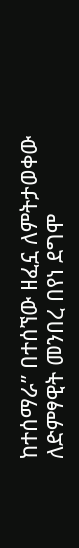ከተሰማራ” በተሰኘው ዘፈኗ ለምትታወቀው ለድምፃዊት መንበረ በየነ ደግሞ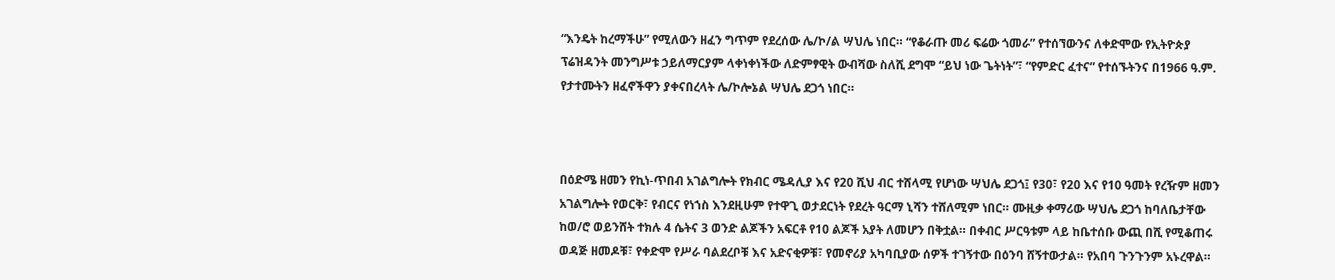“እንዴት ከረማችሁ” የሚለውን ዘፈን ግጥም የደረሰው ሌ/ኮ/ል ሣህሌ ነበር። “የቆራጡ መሪ ፍሬው ጎመራ” የተሰኘውንና ለቀድሞው የኢትዮጵያ ፕሬዝዳንት መንግሥቱ ኃይለማርያም ላቀነቀነችው ለድምፃዊት ውብሻው ስለሺ ደግሞ “ይህ ነው ጌትነት”፣ “የምድር ፈተና” የተሰኙትንና በ1966 ዓ.ም. የታተሙትን ዘፈኖችዋን ያቀናበረላት ሌ/ኮሎኔል ሣህሌ ደጋጎ ነበር።



በዕድሜ ዘመን የኪነ-ጥበብ አገልግሎት የክብር ሜዳሊያ እና የ20 ሺህ ብር ተሸላሚ የሆነው ሣህሌ ደጋጎ፤ የ30፣ የ20 እና የ10 ዓመት የረዥም ዘመን አገልግሎት የወርቅ፣ የብርና የነኀስ እንደዚሁም የተዋጊ ወታደርነት የደረት ዓርማ ኒሻን ተሸለሚም ነበር። ሙዚቃ ቀማሪው ሣህሌ ደጋጎ ከባለቤታቸው ከወ/ሮ ወይንሸት ተክሉ 4 ሴትና 3 ወንድ ልጆችን አፍርቶ የ10 ልጆች አያት ለመሆን በቅቷል። በቀብር ሥርዓቱም ላይ ከቤተሰቡ ውጪ በሺ የሚቆጠሩ ወዳጅ ዘመዶቹ፣ የቀድሞ የሥራ ባልደረቦቹ እና አድናቂዎቹ፣ የመኖሪያ አካባቢያው ሰዎች ተገኝተው በዕንባ ሸኝተውታል። የአበባ ጉንጉንም አኑረዋል።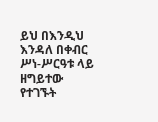ይህ በእንዲህ እንዳለ በቀብር ሥነ-ሥርዓቱ ላይ ዘግይተው የተገኙት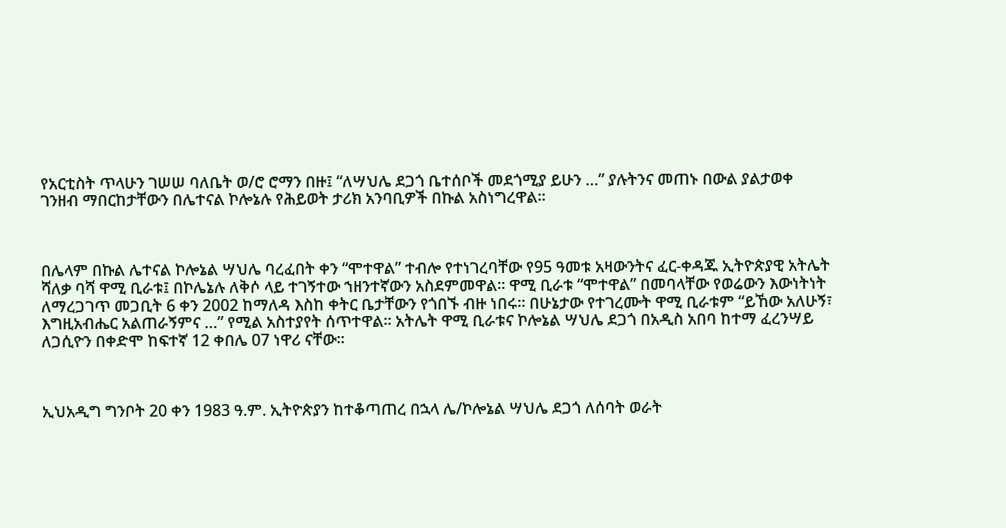የአርቲስት ጥላሁን ገሠሠ ባለቤት ወ/ሮ ሮማን በዙ፤ “ለሣህሌ ደጋጎ ቤተሰቦች መደጎሚያ ይሁን …” ያሉትንና መጠኑ በውል ያልታወቀ ገንዘብ ማበርከታቸውን በሌተናል ኮሎኔሉ የሕይወት ታሪክ አንባቢዎች በኩል አስነግረዋል።



በሌላም በኩል ሌተናል ኮሎኔል ሣህሌ ባረፈበት ቀን “ሞተዋል” ተብሎ የተነገረባቸው የ95 ዓመቱ አዛውንትና ፈር-ቀዳጁ ኢትዮጵያዊ አትሌት ሻለቃ ባሻ ዋሚ ቢራቱ፤ በኮሌኔሉ ለቅሶ ላይ ተገኝተው ኀዘንተኛውን አስደምመዋል። ዋሚ ቢራቱ “ሞተዋል” በመባላቸው የወሬውን እውነትነት ለማረጋገጥ መጋቢት 6 ቀን 2002 ከማለዳ እስከ ቀትር ቤታቸውን የጎበኙ ብዙ ነበሩ። በሁኔታው የተገረሙት ዋሚ ቢራቱም “ይኸው አለሁኝ፣ እግዚአብሔር አልጠራኝምና …” የሚል አስተያየት ሰጥተዋል። አትሌት ዋሚ ቢራቱና ኮሎኔል ሣህሌ ደጋጎ በአዲስ አበባ ከተማ ፈረንሣይ ለጋሲዮን በቀድሞ ከፍተኛ 12 ቀበሌ 07 ነዋሪ ናቸው።



ኢህአዲግ ግንቦት 20 ቀን 1983 ዓ.ም. ኢትዮጵያን ከተቆጣጠረ በኋላ ሌ/ኮሎኔል ሣህሌ ደጋጎ ለሰባት ወራት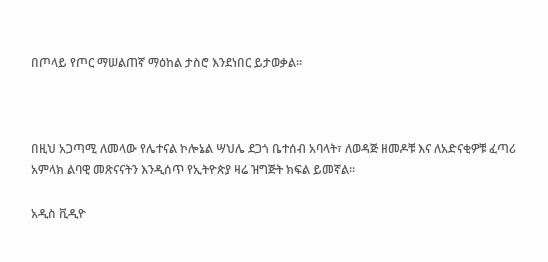በጦላይ የጦር ማሠልጠኛ ማዕከል ታስሮ እንደነበር ይታወቃል።



በዚህ አጋጣሚ ለመላው የሌተናል ኮሎኔል ሣህሌ ደጋጎ ቤተሰብ አባላት፣ ለወዳጅ ዘመዶቹ እና ለአድናቂዎቹ ፈጣሪ አምላክ ልባዊ መጽናናትን እንዲሰጥ የኢትዮጵያ ዛሬ ዝግጅት ክፍል ይመኛል።

አዲስ ቪዲዮ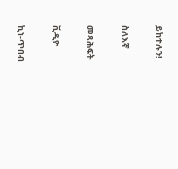ይከተሉን!

ስለእኛ

መጻሕፍት

ቪዲዮ

ኪነ-ጥበብ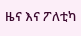ዜና እና ፖለቲካ